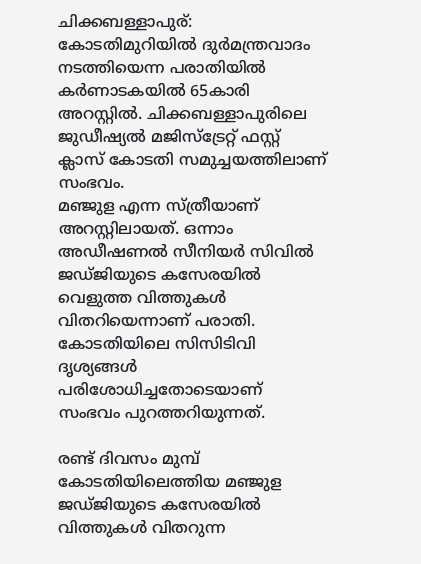ചിക്കബള്ളാപുര്: കോടതിമുറിയിൽ ദുർമന്ത്രവാദം നടത്തിയെന്ന പരാതിയിൽ കർണാടകയിൽ 65കാരി അറസ്റ്റിൽ. ചിക്കബള്ളാപുരിലെ ജുഡീഷ്യൽ മജിസ്ട്രേറ്റ് ഫസ്റ്റ് ക്ലാസ് കോടതി സമുച്ചയത്തിലാണ് സംഭവം.
മഞ്ജുള എന്ന സ്ത്രീയാണ് അറസ്റ്റിലായത്. ഒന്നാം അഡീഷണൽ സീനിയർ സിവിൽ ജഡ്ജിയുടെ കസേരയിൽ വെളുത്ത വിത്തുകൾ വിതറിയെന്നാണ് പരാതി. കോടതിയിലെ സിസിടിവി ദൃശ്യങ്ങൾ പരിശോധിച്ചതോടെയാണ് സംഭവം പുറത്തറിയുന്നത്.

രണ്ട് ദിവസം മുമ്പ് കോടതിയിലെത്തിയ മഞ്ജുള ജഡ്ജിയുടെ കസേരയിൽ വിത്തുകൾ വിതറുന്ന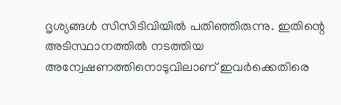ദൃശ്യങ്ങൾ സിസിടിവിയിൽ പതിഞ്ഞിരുന്നു. ഇതിന്റെ അടിസ്ഥാനത്തിൽ നടത്തിയ അന്വേഷണത്തിനൊടുവിലാണ് ഇവർക്കെതിരെ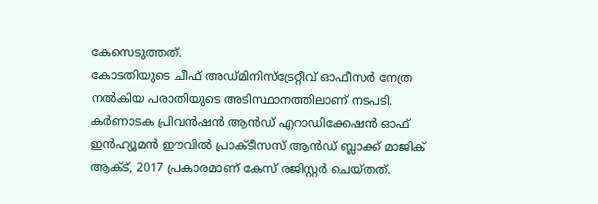കേസെടുത്തത്.
കോടതിയുടെ ചീഫ് അഡ്മിനിസ്ട്രേറ്റീവ് ഓഫീസർ നേത്ര നൽകിയ പരാതിയുടെ അടിസ്ഥാനത്തിലാണ് നടപടി. കർണാടക പ്രിവൻഷൻ ആൻഡ് എറാഡിക്കേഷൻ ഓഫ് ഇൻഹ്യൂമൻ ഈവിൽ പ്രാക്ടീസസ് ആൻഡ് ബ്ലാക്ക് മാജിക് ആക്ട്, 2017 പ്രകാരമാണ് കേസ് രജിസ്റ്റർ ചെയ്തത്.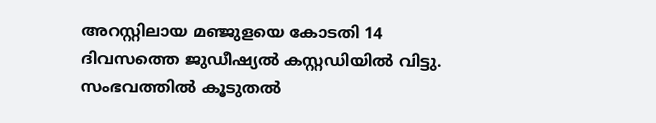അറസ്റ്റിലായ മഞ്ജുളയെ കോടതി 14 ദിവസത്തെ ജുഡീഷ്യൽ കസ്റ്റഡിയിൽ വിട്ടു. സംഭവത്തിൽ കൂടുതൽ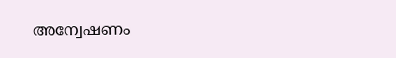അന്വേഷണം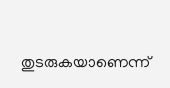തുടരുകയാണെന്ന്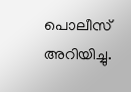പൊലീസ് അറിയിച്ചു.